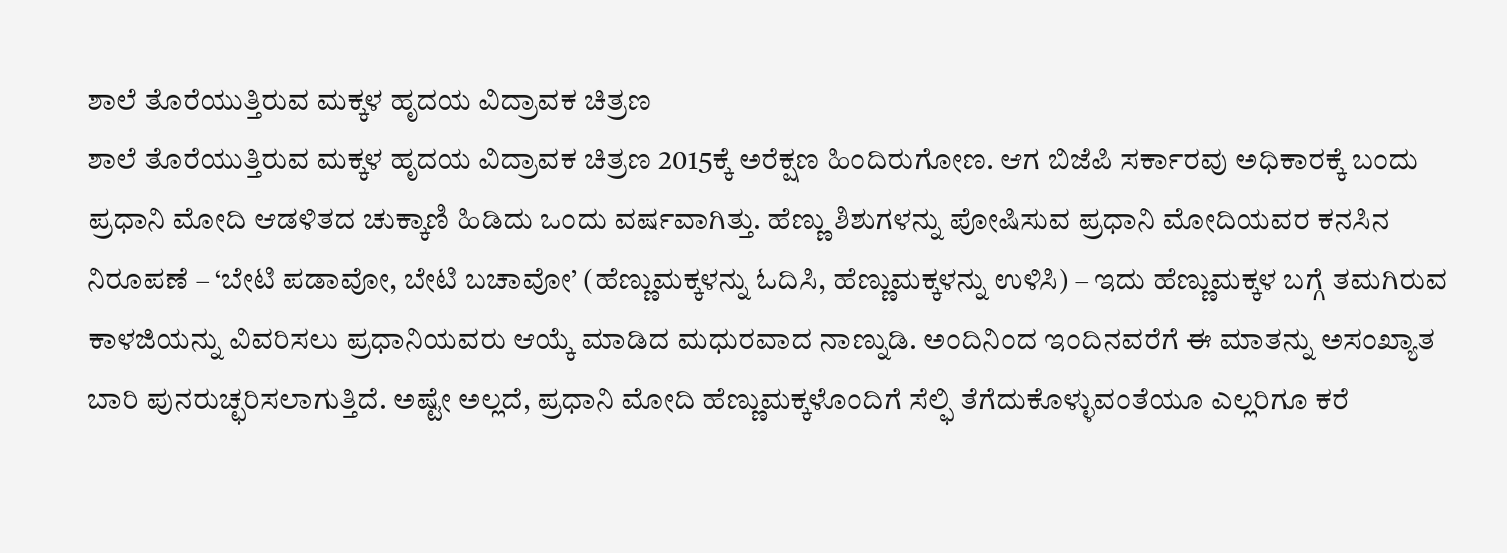ಶಾಲೆ ತೊರೆಯುತ್ತಿರುವ ಮಕ್ಕಳ ಹೃದಯ ವಿದ್ರಾವಕ ಚಿತ್ರಣ
ಶಾಲೆ ತೊರೆಯುತ್ತಿರುವ ಮಕ್ಕಳ ಹೃದಯ ವಿದ್ರಾವಕ ಚಿತ್ರಣ 2015ಕ್ಕೆ ಅರೆಕ್ಷಣ ಹಿಂದಿರುಗೋಣ. ಆಗ ಬಿಜೆಪಿ ಸರ್ಕಾರವು ಅಧಿಕಾರಕ್ಕೆ ಬಂದು ಪ್ರಧಾನಿ ಮೋದಿ ಆಡಳಿತದ ಚುಕ್ಕಾಣಿ ಹಿಡಿದು ಒಂದು ವರ್ಷವಾಗಿತ್ತು. ಹೆಣ್ಣು ಶಿಶುಗಳನ್ನು ಪೋಷಿಸುವ ಪ್ರಧಾನಿ ಮೋದಿಯವರ ಕನಸಿನ ನಿರೂಪಣೆ – ‘ಬೇಟಿ ಪಡಾವೋ, ಬೇಟಿ ಬಚಾವೋ’ (ಹೆಣ್ಣುಮಕ್ಕಳನ್ನು ಓದಿಸಿ, ಹೆಣ್ಣುಮಕ್ಕಳನ್ನು ಉಳಿಸಿ) – ಇದು ಹೆಣ್ಣುಮಕ್ಕಳ ಬಗ್ಗೆ ತಮಗಿರುವ ಕಾಳಜಿಯನ್ನು ವಿವರಿಸಲು ಪ್ರಧಾನಿಯವರು ಆಯ್ಕೆ ಮಾಡಿದ ಮಧುರವಾದ ನಾಣ್ನುಡಿ. ಅಂದಿನಿಂದ ಇಂದಿನವರೆಗೆ ಈ ಮಾತನ್ನು ಅಸಂಖ್ಯಾತ ಬಾರಿ ಪುನರುಚ್ಛರಿಸಲಾಗುತ್ತಿದೆ. ಅಷ್ಟೇ ಅಲ್ಲದೆ, ಪ್ರಧಾನಿ ಮೋದಿ ಹೆಣ್ಣುಮಕ್ಕಳೊಂದಿಗೆ ಸೆಲ್ಫಿ ತೆಗೆದುಕೊಳ್ಳುವಂತೆಯೂ ಎಲ್ಲರಿಗೂ ಕರೆ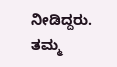ನೀಡಿದ್ದರು. ತಮ್ಮ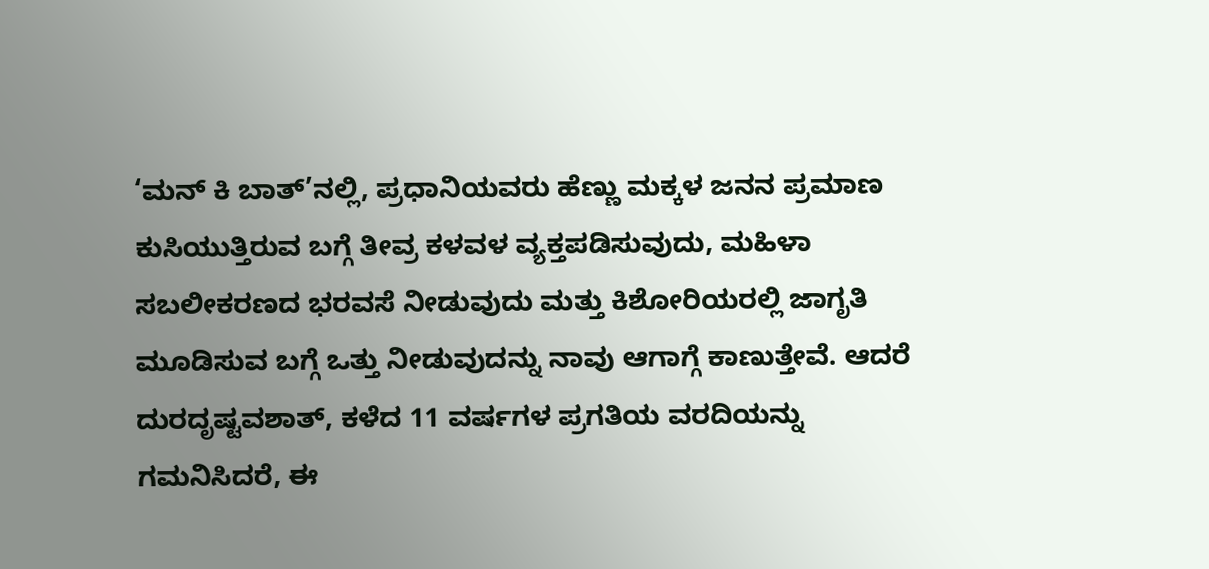‘ಮನ್ ಕಿ ಬಾತ್’ನಲ್ಲಿ, ಪ್ರಧಾನಿಯವರು ಹೆಣ್ಣು ಮಕ್ಕಳ ಜನನ ಪ್ರಮಾಣ ಕುಸಿಯುತ್ತಿರುವ ಬಗ್ಗೆ ತೀವ್ರ ಕಳವಳ ವ್ಯಕ್ತಪಡಿಸುವುದು, ಮಹಿಳಾ ಸಬಲೀಕರಣದ ಭರವಸೆ ನೀಡುವುದು ಮತ್ತು ಕಿಶೋರಿಯರಲ್ಲಿ ಜಾಗೃತಿ ಮೂಡಿಸುವ ಬಗ್ಗೆ ಒತ್ತು ನೀಡುವುದನ್ನು ನಾವು ಆಗಾಗ್ಗೆ ಕಾಣುತ್ತೇವೆ. ಆದರೆ ದುರದೃಷ್ಟವಶಾತ್, ಕಳೆದ 11 ವರ್ಷಗಳ ಪ್ರಗತಿಯ ವರದಿಯನ್ನು ಗಮನಿಸಿದರೆ, ಈ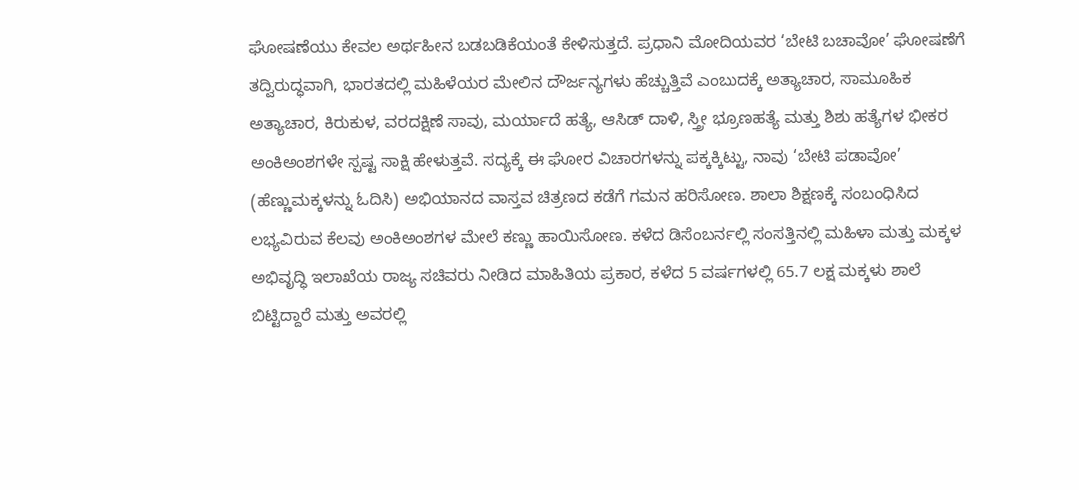ಘೋಷಣೆಯು ಕೇವಲ ಅರ್ಥಹೀನ ಬಡಬಡಿಕೆಯಂತೆ ಕೇಳಿಸುತ್ತದೆ. ಪ್ರಧಾನಿ ಮೋದಿಯವರ ‘ಬೇಟಿ ಬಚಾವೋ’ ಘೋಷಣೆಗೆ ತದ್ವಿರುದ್ಧವಾಗಿ, ಭಾರತದಲ್ಲಿ ಮಹಿಳೆಯರ ಮೇಲಿನ ದೌರ್ಜನ್ಯಗಳು ಹೆಚ್ಚುತ್ತಿವೆ ಎಂಬುದಕ್ಕೆ ಅತ್ಯಾಚಾರ, ಸಾಮೂಹಿಕ ಅತ್ಯಾಚಾರ, ಕಿರುಕುಳ, ವರದಕ್ಷಿಣೆ ಸಾವು, ಮರ್ಯಾದೆ ಹತ್ಯೆ, ಆಸಿಡ್ ದಾಳಿ, ಸ್ತ್ರೀ ಭ್ರೂಣಹತ್ಯೆ ಮತ್ತು ಶಿಶು ಹತ್ಯೆಗಳ ಭೀಕರ ಅಂಕಿಅಂಶಗಳೇ ಸ್ಪಷ್ಟ ಸಾಕ್ಷಿ ಹೇಳುತ್ತವೆ. ಸದ್ಯಕ್ಕೆ ಈ ಘೋರ ವಿಚಾರಗಳನ್ನು ಪಕ್ಕಕ್ಕಿಟ್ಟು, ನಾವು ‘ಬೇಟಿ ಪಡಾವೋ’ (ಹೆಣ್ಣುಮಕ್ಕಳನ್ನು ಓದಿಸಿ) ಅಭಿಯಾನದ ವಾಸ್ತವ ಚಿತ್ರಣದ ಕಡೆಗೆ ಗಮನ ಹರಿಸೋಣ. ಶಾಲಾ ಶಿಕ್ಷಣಕ್ಕೆ ಸಂಬಂಧಿಸಿದ ಲಭ್ಯವಿರುವ ಕೆಲವು ಅಂಕಿಅಂಶಗಳ ಮೇಲೆ ಕಣ್ಣು ಹಾಯಿಸೋಣ. ಕಳೆದ ಡಿಸೆಂಬರ್ನಲ್ಲಿ ಸಂಸತ್ತಿನಲ್ಲಿ ಮಹಿಳಾ ಮತ್ತು ಮಕ್ಕಳ ಅಭಿವೃದ್ಧಿ ಇಲಾಖೆಯ ರಾಜ್ಯ ಸಚಿವರು ನೀಡಿದ ಮಾಹಿತಿಯ ಪ್ರಕಾರ, ಕಳೆದ 5 ವರ್ಷಗಳಲ್ಲಿ 65.7 ಲಕ್ಷ ಮಕ್ಕಳು ಶಾಲೆ ಬಿಟ್ಟಿದ್ದಾರೆ ಮತ್ತು ಅವರಲ್ಲಿ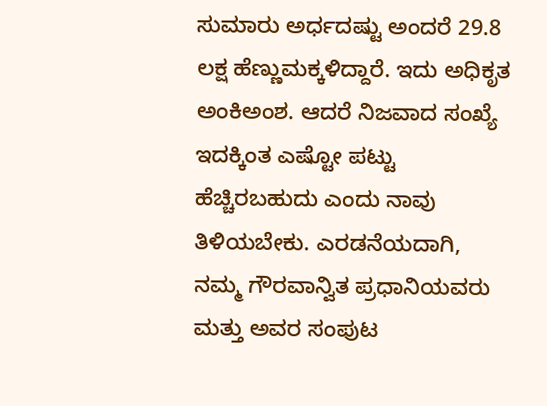ಸುಮಾರು ಅರ್ಧದಷ್ಟು ಅಂದರೆ 29.8 ಲಕ್ಷ ಹೆಣ್ಣುಮಕ್ಕಳಿದ್ದಾರೆ. ಇದು ಅಧಿಕೃತ ಅಂಕಿಅಂಶ. ಆದರೆ ನಿಜವಾದ ಸಂಖ್ಯೆ ಇದಕ್ಕಿಂತ ಎಷ್ಟೋ ಪಟ್ಟು ಹೆಚ್ಚಿರಬಹುದು ಎಂದು ನಾವು ತಿಳಿಯಬೇಕು. ಎರಡನೆಯದಾಗಿ, ನಮ್ಮ ಗೌರವಾನ್ವಿತ ಪ್ರಧಾನಿಯವರು ಮತ್ತು ಅವರ ಸಂಪುಟ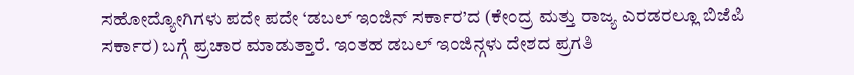ಸಹೋದ್ಯೋಗಿಗಳು ಪದೇ ಪದೇ ‘ಡಬಲ್ ಇಂಜಿನ್ ಸರ್ಕಾರ’ದ (ಕೇಂದ್ರ ಮತ್ತು ರಾಜ್ಯ ಎರಡರಲ್ಲೂ ಬಿಜೆಪಿ ಸರ್ಕಾರ) ಬಗ್ಗೆ ಪ್ರಚಾರ ಮಾಡುತ್ತಾರೆ. ಇಂತಹ ಡಬಲ್ ಇಂಜಿನ್ಗಳು ದೇಶದ ಪ್ರಗತಿ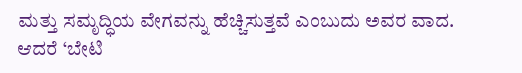ಮತ್ತು ಸಮೃದ್ಧಿಯ ವೇಗವನ್ನು ಹೆಚ್ಚಿಸುತ್ತವೆ ಎಂಬುದು ಅವರ ವಾದ. ಆದರೆ ‘ಬೇಟಿ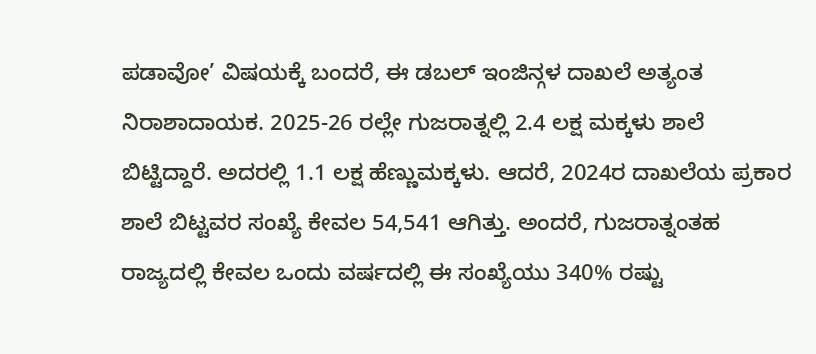ಪಡಾವೋ’ ವಿಷಯಕ್ಕೆ ಬಂದರೆ, ಈ ಡಬಲ್ ಇಂಜಿನ್ಗಳ ದಾಖಲೆ ಅತ್ಯಂತ ನಿರಾಶಾದಾಯಕ. 2025-26 ರಲ್ಲೇ ಗುಜರಾತ್ನಲ್ಲಿ 2.4 ಲಕ್ಷ ಮಕ್ಕಳು ಶಾಲೆ ಬಿಟ್ಟಿದ್ದಾರೆ. ಅದರಲ್ಲಿ 1.1 ಲಕ್ಷ ಹೆಣ್ಣುಮಕ್ಕಳು. ಆದರೆ, 2024ರ ದಾಖಲೆಯ ಪ್ರಕಾರ ಶಾಲೆ ಬಿಟ್ಟವರ ಸಂಖ್ಯೆ ಕೇವಲ 54,541 ಆಗಿತ್ತು. ಅಂದರೆ, ಗುಜರಾತ್ನಂತಹ ರಾಜ್ಯದಲ್ಲಿ ಕೇವಲ ಒಂದು ವರ್ಷದಲ್ಲಿ ಈ ಸಂಖ್ಯೆಯು 340% ರಷ್ಟು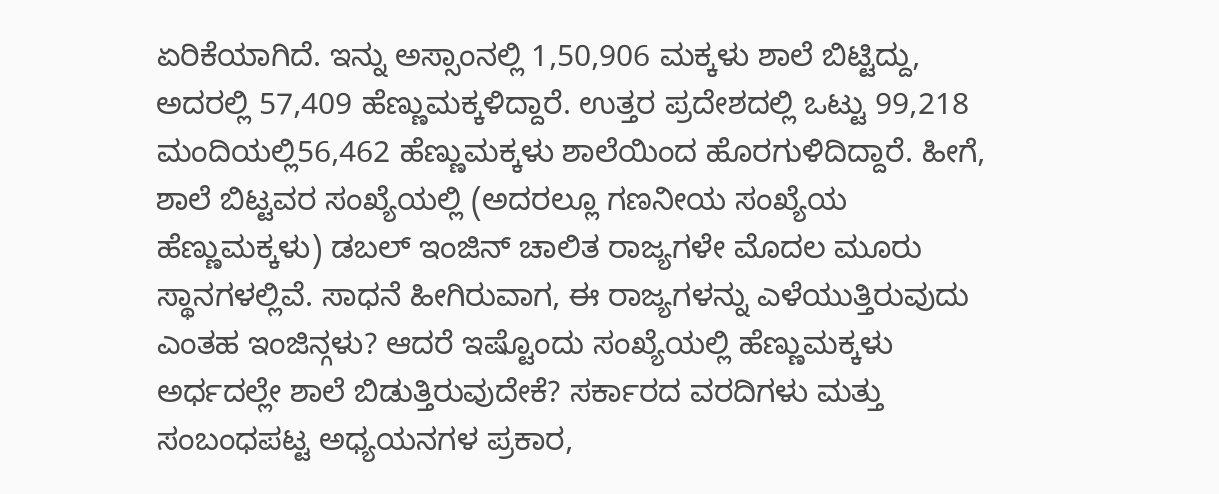ಏರಿಕೆಯಾಗಿದೆ. ಇನ್ನು ಅಸ್ಸಾಂನಲ್ಲಿ 1,50,906 ಮಕ್ಕಳು ಶಾಲೆ ಬಿಟ್ಟಿದ್ದು, ಅದರಲ್ಲಿ 57,409 ಹೆಣ್ಣುಮಕ್ಕಳಿದ್ದಾರೆ. ಉತ್ತರ ಪ್ರದೇಶದಲ್ಲಿ ಒಟ್ಟು 99,218 ಮಂದಿಯಲ್ಲಿ56,462 ಹೆಣ್ಣುಮಕ್ಕಳು ಶಾಲೆಯಿಂದ ಹೊರಗುಳಿದಿದ್ದಾರೆ. ಹೀಗೆ, ಶಾಲೆ ಬಿಟ್ಟವರ ಸಂಖ್ಯೆಯಲ್ಲಿ (ಅದರಲ್ಲೂ ಗಣನೀಯ ಸಂಖ್ಯೆಯ ಹೆಣ್ಣುಮಕ್ಕಳು) ಡಬಲ್ ಇಂಜಿನ್ ಚಾಲಿತ ರಾಜ್ಯಗಳೇ ಮೊದಲ ಮೂರು ಸ್ಥಾನಗಳಲ್ಲಿವೆ. ಸಾಧನೆ ಹೀಗಿರುವಾಗ, ಈ ರಾಜ್ಯಗಳನ್ನು ಎಳೆಯುತ್ತಿರುವುದು ಎಂತಹ ಇಂಜಿನ್ಗಳು? ಆದರೆ ಇಷ್ಟೊಂದು ಸಂಖ್ಯೆಯಲ್ಲಿ ಹೆಣ್ಣುಮಕ್ಕಳು ಅರ್ಧದಲ್ಲೇ ಶಾಲೆ ಬಿಡುತ್ತಿರುವುದೇಕೆ? ಸರ್ಕಾರದ ವರದಿಗಳು ಮತ್ತು ಸಂಬಂಧಪಟ್ಟ ಅಧ್ಯಯನಗಳ ಪ್ರಕಾರ,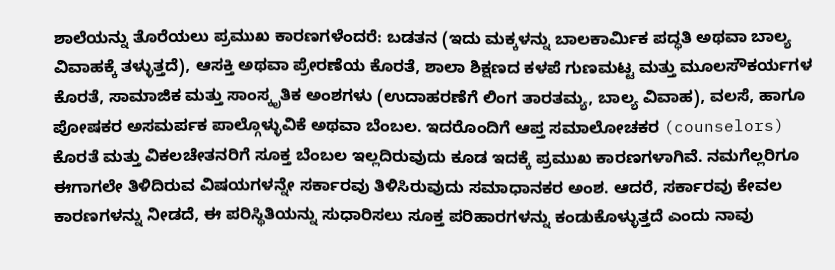ಶಾಲೆಯನ್ನು ತೊರೆಯಲು ಪ್ರಮುಖ ಕಾರಣಗಳೆಂದರೆ: ಬಡತನ (ಇದು ಮಕ್ಕಳನ್ನು ಬಾಲಕಾರ್ಮಿಕ ಪದ್ಧತಿ ಅಥವಾ ಬಾಲ್ಯ ವಿವಾಹಕ್ಕೆ ತಳ್ಳುತ್ತದೆ), ಆಸಕ್ತಿ ಅಥವಾ ಪ್ರೇರಣೆಯ ಕೊರತೆ, ಶಾಲಾ ಶಿಕ್ಷಣದ ಕಳಪೆ ಗುಣಮಟ್ಟ ಮತ್ತು ಮೂಲಸೌಕರ್ಯಗಳ ಕೊರತೆ, ಸಾಮಾಜಿಕ ಮತ್ತು ಸಾಂಸ್ಕೃತಿಕ ಅಂಶಗಳು (ಉದಾಹರಣೆಗೆ ಲಿಂಗ ತಾರತಮ್ಯ, ಬಾಲ್ಯ ವಿವಾಹ), ವಲಸೆ, ಹಾಗೂ ಪೋಷಕರ ಅಸಮರ್ಪಕ ಪಾಲ್ಗೊಳ್ಳುವಿಕೆ ಅಥವಾ ಬೆಂಬಲ. ಇದರೊಂದಿಗೆ ಆಪ್ತ ಸಮಾಲೋಚಕರ (counselors) ಕೊರತೆ ಮತ್ತು ವಿಕಲಚೇತನರಿಗೆ ಸೂಕ್ತ ಬೆಂಬಲ ಇಲ್ಲದಿರುವುದು ಕೂಡ ಇದಕ್ಕೆ ಪ್ರಮುಖ ಕಾರಣಗಳಾಗಿವೆ. ನಮಗೆಲ್ಲರಿಗೂ ಈಗಾಗಲೇ ತಿಳಿದಿರುವ ವಿಷಯಗಳನ್ನೇ ಸರ್ಕಾರವು ತಿಳಿಸಿರುವುದು ಸಮಾಧಾನಕರ ಅಂಶ. ಆದರೆ, ಸರ್ಕಾರವು ಕೇವಲ ಕಾರಣಗಳನ್ನು ನೀಡದೆ, ಈ ಪರಿಸ್ಥಿತಿಯನ್ನು ಸುಧಾರಿಸಲು ಸೂಕ್ತ ಪರಿಹಾರಗಳನ್ನು ಕಂಡುಕೊಳ್ಳುತ್ತದೆ ಎಂದು ನಾವು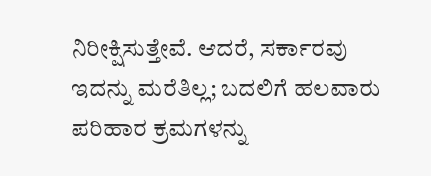ನಿರೀಕ್ಷಿಸುತ್ತೇವೆ. ಆದರೆ, ಸರ್ಕಾರವು ಇದನ್ನು ಮರೆತಿಲ್ಲ; ಬದಲಿಗೆ ಹಲವಾರು ಪರಿಹಾರ ಕ್ರಮಗಳನ್ನು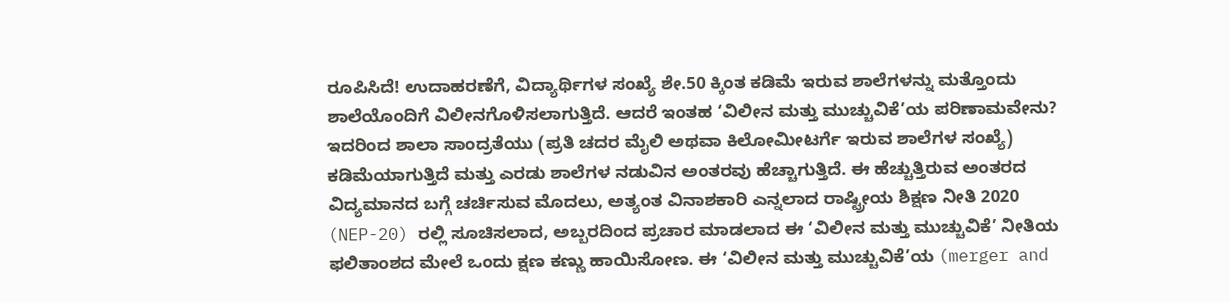ರೂಪಿಸಿದೆ! ಉದಾಹರಣೆಗೆ, ವಿದ್ಯಾರ್ಥಿಗಳ ಸಂಖ್ಯೆ ಶೇ.50 ಕ್ಕಿಂತ ಕಡಿಮೆ ಇರುವ ಶಾಲೆಗಳನ್ನು ಮತ್ತೊಂದು ಶಾಲೆಯೊಂದಿಗೆ ವಿಲೀನಗೊಳಿಸಲಾಗುತ್ತಿದೆ. ಆದರೆ ಇಂತಹ ‘ವಿಲೀನ ಮತ್ತು ಮುಚ್ಚುವಿಕೆ’ಯ ಪರಿಣಾಮವೇನು? ಇದರಿಂದ ಶಾಲಾ ಸಾಂದ್ರತೆಯು (ಪ್ರತಿ ಚದರ ಮೈಲಿ ಅಥವಾ ಕಿಲೋಮೀಟರ್ಗೆ ಇರುವ ಶಾಲೆಗಳ ಸಂಖ್ಯೆ) ಕಡಿಮೆಯಾಗುತ್ತಿದೆ ಮತ್ತು ಎರಡು ಶಾಲೆಗಳ ನಡುವಿನ ಅಂತರವು ಹೆಚ್ಚಾಗುತ್ತಿದೆ. ಈ ಹೆಚ್ಚುತ್ತಿರುವ ಅಂತರದ ವಿದ್ಯಮಾನದ ಬಗ್ಗೆ ಚರ್ಚಿಸುವ ಮೊದಲು, ಅತ್ಯಂತ ವಿನಾಶಕಾರಿ ಎನ್ನಲಾದ ರಾಷ್ಟ್ರೀಯ ಶಿಕ್ಷಣ ನೀತಿ 2020 (NEP-20) ರಲ್ಲಿ ಸೂಚಿಸಲಾದ, ಅಬ್ಬರದಿಂದ ಪ್ರಚಾರ ಮಾಡಲಾದ ಈ ‘ವಿಲೀನ ಮತ್ತು ಮುಚ್ಚುವಿಕೆ’ ನೀತಿಯ ಫಲಿತಾಂಶದ ಮೇಲೆ ಒಂದು ಕ್ಷಣ ಕಣ್ಣು ಹಾಯಿಸೋಣ. ಈ ‘ವಿಲೀನ ಮತ್ತು ಮುಚ್ಚುವಿಕೆ’ಯ (merger and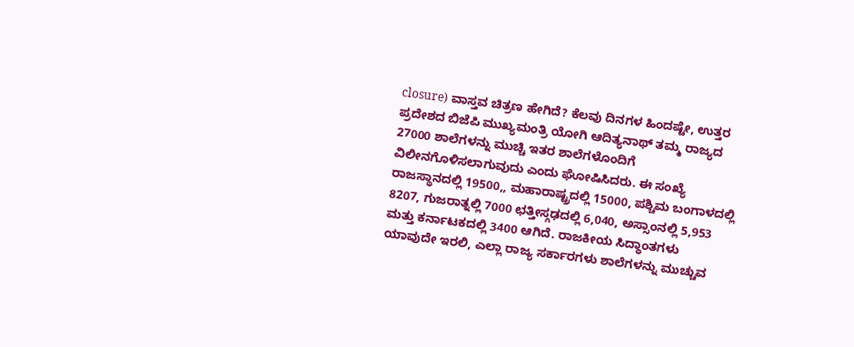closure) ವಾಸ್ತವ ಚಿತ್ರಣ ಹೇಗಿದೆ? ಕೆಲವು ದಿನಗಳ ಹಿಂದಷ್ಟೇ, ಉತ್ತರ ಪ್ರದೇಶದ ಬಿಜೆಪಿ ಮುಖ್ಯಮಂತ್ರಿ ಯೋಗಿ ಆದಿತ್ಯನಾಥ್ ತಮ್ಮ ರಾಜ್ಯದ 27000 ಶಾಲೆಗಳನ್ನು ಮುಚ್ಚಿ ಇತರ ಶಾಲೆಗಳೊಂದಿಗೆ ವಿಲೀನಗೊಳಿಸಲಾಗುವುದು ಎಂದು ಘೋಷಿಸಿದರು. ಈ ಸಂಖ್ಯೆ ರಾಜಸ್ಥಾನದಲ್ಲಿ 19500,, ಮಹಾರಾಷ್ಟ್ರದಲ್ಲಿ 15000, ಪಶ್ಚಿಮ ಬಂಗಾಳದಲ್ಲಿ 8207, ಗುಜರಾತ್ನಲ್ಲಿ 7000 ಛತ್ತೀಸ್ಗಢದಲ್ಲಿ 6,040, ಅಸ್ಸಾಂನಲ್ಲಿ 5,953 ಮತ್ತು ಕರ್ನಾಟಕದಲ್ಲಿ 3400 ಆಗಿದೆ. ರಾಜಕೀಯ ಸಿದ್ಧಾಂತಗಳು ಯಾವುದೇ ಇರಲಿ, ಎಲ್ಲಾ ರಾಜ್ಯ ಸರ್ಕಾರಗಳು ಶಾಲೆಗಳನ್ನು ಮುಚ್ಚುವ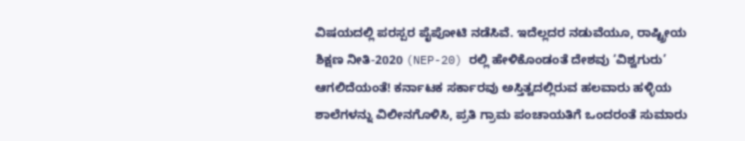ವಿಷಯದಲ್ಲಿ ಪರಸ್ಪರ ಪೈಪೋಟಿ ನಡೆಸಿವೆ. ಇದೆಲ್ಲದರ ನಡುವೆಯೂ, ರಾಷ್ಟ್ರೀಯ ಶಿಕ್ಷಣ ನೀತಿ-2020 (NEP-20) ರಲ್ಲಿ ಹೇಳಿಕೊಂಡಂತೆ ದೇಶವು ‘ವಿಶ್ವಗುರು’ ಆಗಲಿದೆಯಂತೆ! ಕರ್ನಾಟಕ ಸರ್ಕಾರವು ಅಸ್ತಿತ್ವದಲ್ಲಿರುವ ಹಲವಾರು ಹಳ್ಳಿಯ ಶಾಲೆಗಳನ್ನು ವಿಲೀನಗೊಳಿಸಿ, ಪ್ರತಿ ಗ್ರಾಮ ಪಂಚಾಯತಿಗೆ ಒಂದರಂತೆ ಸುಮಾರು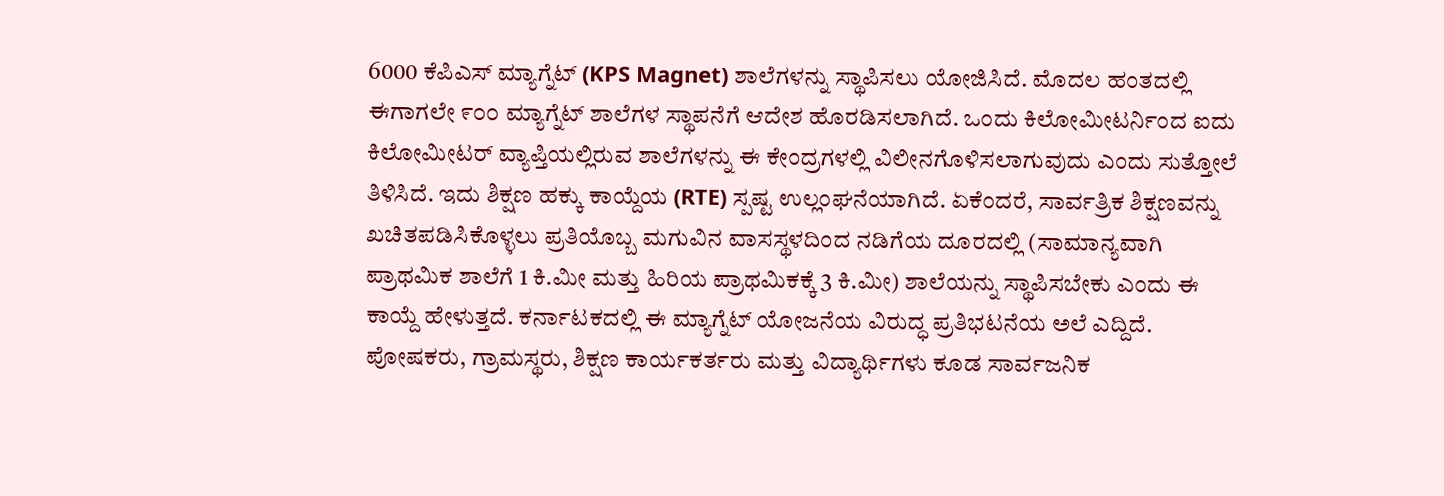6000 ಕೆಪಿಎಸ್ ಮ್ಯಾಗ್ನೆಟ್ (KPS Magnet) ಶಾಲೆಗಳನ್ನು ಸ್ಥಾಪಿಸಲು ಯೋಜಿಸಿದೆ. ಮೊದಲ ಹಂತದಲ್ಲಿ ಈಗಾಗಲೇ ೯೦೦ ಮ್ಯಾಗ್ನೆಟ್ ಶಾಲೆಗಳ ಸ್ಥಾಪನೆಗೆ ಆದೇಶ ಹೊರಡಿಸಲಾಗಿದೆ. ಒಂದು ಕಿಲೋಮೀಟರ್ನಿಂದ ಐದು ಕಿಲೋಮೀಟರ್ ವ್ಯಾಪ್ತಿಯಲ್ಲಿರುವ ಶಾಲೆಗಳನ್ನು ಈ ಕೇಂದ್ರಗಳಲ್ಲಿ ವಿಲೀನಗೊಳಿಸಲಾಗುವುದು ಎಂದು ಸುತ್ತೋಲೆ ತಿಳಿಸಿದೆ. ಇದು ಶಿಕ್ಷಣ ಹಕ್ಕು ಕಾಯ್ದೆಯ (RTE) ಸ್ಪಷ್ಟ ಉಲ್ಲಂಘನೆಯಾಗಿದೆ. ಏಕೆಂದರೆ, ಸಾರ್ವತ್ರಿಕ ಶಿಕ್ಷಣವನ್ನು ಖಚಿತಪಡಿಸಿಕೊಳ್ಳಲು ಪ್ರತಿಯೊಬ್ಬ ಮಗುವಿನ ವಾಸಸ್ಥಳದಿಂದ ನಡಿಗೆಯ ದೂರದಲ್ಲಿ (ಸಾಮಾನ್ಯವಾಗಿ ಪ್ರಾಥಮಿಕ ಶಾಲೆಗೆ 1 ಕಿ.ಮೀ ಮತ್ತು ಹಿರಿಯ ಪ್ರಾಥಮಿಕಕ್ಕೆ 3 ಕಿ.ಮೀ) ಶಾಲೆಯನ್ನು ಸ್ಥಾಪಿಸಬೇಕು ಎಂದು ಈ ಕಾಯ್ದೆ ಹೇಳುತ್ತದೆ. ಕರ್ನಾಟಕದಲ್ಲಿ ಈ ಮ್ಯಾಗ್ನೆಟ್ ಯೋಜನೆಯ ವಿರುದ್ಧ ಪ್ರತಿಭಟನೆಯ ಅಲೆ ಎದ್ದಿದೆ. ಪೋಷಕರು, ಗ್ರಾಮಸ್ಥರು, ಶಿಕ್ಷಣ ಕಾರ್ಯಕರ್ತರು ಮತ್ತು ವಿದ್ಯಾರ್ಥಿಗಳು ಕೂಡ ಸಾರ್ವಜನಿಕ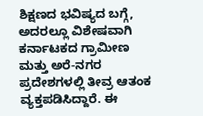ಶಿಕ್ಷಣದ ಭವಿಷ್ಯದ ಬಗ್ಗೆ, ಅದರಲ್ಲೂ ವಿಶೇಷವಾಗಿ ಕರ್ನಾಟಕದ ಗ್ರಾಮೀಣ ಮತ್ತು ಅರೆ-ನಗರ ಪ್ರದೇಶಗಳಲ್ಲಿ ತೀವ್ರ ಆತಂಕ ವ್ಯಕ್ತಪಡಿಸಿದ್ದಾರೆ. ಈ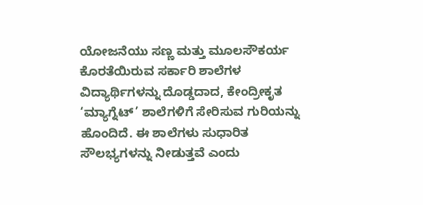ಯೋಜನೆಯು ಸಣ್ಣ ಮತ್ತು ಮೂಲಸೌಕರ್ಯ ಕೊರತೆಯಿರುವ ಸರ್ಕಾರಿ ಶಾಲೆಗಳ ವಿದ್ಯಾರ್ಥಿಗಳನ್ನು ದೊಡ್ಡದಾದ, ಕೇಂದ್ರೀಕೃತ ‘ಮ್ಯಾಗ್ನೆಟ್’ ಶಾಲೆಗಳಿಗೆ ಸೇರಿಸುವ ಗುರಿಯನ್ನು ಹೊಂದಿದೆ. ಈ ಶಾಲೆಗಳು ಸುಧಾರಿತ ಸೌಲಭ್ಯಗಳನ್ನು ನೀಡುತ್ತವೆ ಎಂದು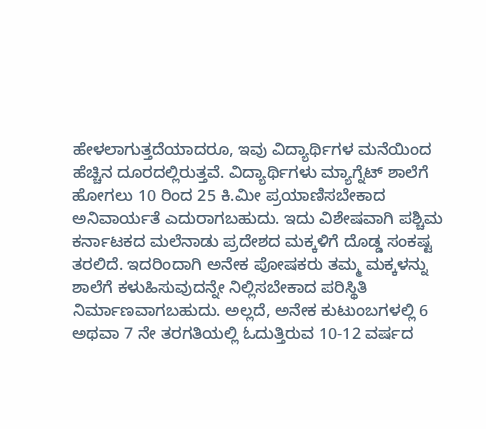ಹೇಳಲಾಗುತ್ತದೆಯಾದರೂ, ಇವು ವಿದ್ಯಾರ್ಥಿಗಳ ಮನೆಯಿಂದ ಹೆಚ್ಚಿನ ದೂರದಲ್ಲಿರುತ್ತವೆ. ವಿದ್ಯಾರ್ಥಿಗಳು ಮ್ಯಾಗ್ನೆಟ್ ಶಾಲೆಗೆ ಹೋಗಲು 10 ರಿಂದ 25 ಕಿ.ಮೀ ಪ್ರಯಾಣಿಸಬೇಕಾದ ಅನಿವಾರ್ಯತೆ ಎದುರಾಗಬಹುದು. ಇದು ವಿಶೇಷವಾಗಿ ಪಶ್ಚಿಮ ಕರ್ನಾಟಕದ ಮಲೆನಾಡು ಪ್ರದೇಶದ ಮಕ್ಕಳಿಗೆ ದೊಡ್ಡ ಸಂಕಷ್ಟ ತರಲಿದೆ. ಇದರಿಂದಾಗಿ ಅನೇಕ ಪೋಷಕರು ತಮ್ಮ ಮಕ್ಕಳನ್ನು ಶಾಲೆಗೆ ಕಳುಹಿಸುವುದನ್ನೇ ನಿಲ್ಲಿಸಬೇಕಾದ ಪರಿಸ್ಥಿತಿ ನಿರ್ಮಾಣವಾಗಬಹುದು. ಅಲ್ಲದೆ, ಅನೇಕ ಕುಟುಂಬಗಳಲ್ಲಿ 6 ಅಥವಾ 7 ನೇ ತರಗತಿಯಲ್ಲಿ ಓದುತ್ತಿರುವ 10-12 ವರ್ಷದ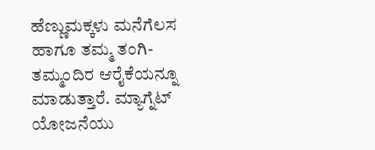ಹೆಣ್ಣುಮಕ್ಕಳು ಮನೆಗೆಲಸ ಹಾಗೂ ತಮ್ಮ ತಂಗಿ-ತಮ್ಮಂದಿರ ಆರೈಕೆಯನ್ನೂ ಮಾಡುತ್ತಾರೆ. ಮ್ಯಾಗ್ನೆಟ್ ಯೋಜನೆಯು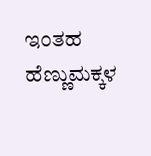ಇಂತಹ ಹೆಣ್ಣುಮಕ್ಕಳ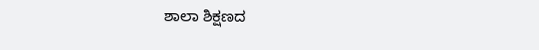ಶಾಲಾ ಶಿಕ್ಷಣದ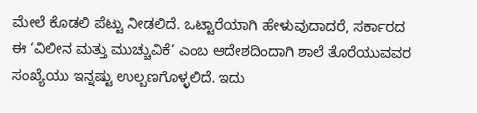ಮೇಲೆ ಕೊಡಲಿ ಪೆಟ್ಟು ನೀಡಲಿದೆ. ಒಟ್ಟಾರೆಯಾಗಿ ಹೇಳುವುದಾದರೆ, ಸರ್ಕಾರದ ಈ ‘ವಿಲೀನ ಮತ್ತು ಮುಚ್ಚುವಿಕೆ’ ಎಂಬ ಆದೇಶದಿಂದಾಗಿ ಶಾಲೆ ತೊರೆಯುವವರ ಸಂಖ್ಯೆಯು ಇನ್ನಷ್ಟು ಉಲ್ಬಣಗೊಳ್ಳಲಿದೆ. ಇದು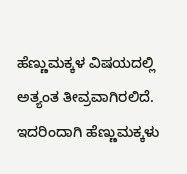ಹೆಣ್ಣುಮಕ್ಕಳ ವಿಷಯದಲ್ಲಿ ಅತ್ಯಂತ ತೀವ್ರವಾಗಿರಲಿದೆ. ಇದರಿಂದಾಗಿ ಹೆಣ್ಣುಮಕ್ಕಳು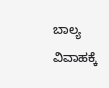ಬಾಲ್ಯ ವಿವಾಹಕ್ಕೆ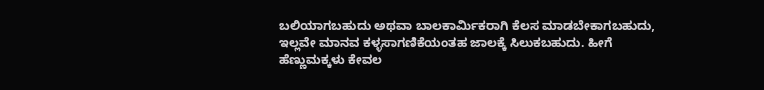ಬಲಿಯಾಗಬಹುದು ಅಥವಾ ಬಾಲಕಾರ್ಮಿಕರಾಗಿ ಕೆಲಸ ಮಾಡಬೇಕಾಗಬಹುದು, ಇಲ್ಲವೇ ಮಾನವ ಕಳ್ಳಸಾಗಣಿಕೆಯಂತಹ ಜಾಲಕ್ಕೆ ಸಿಲುಕಬಹುದು. ಹೀಗೆ ಹೆಣ್ಣುಮಕ್ಕಳು ಕೇವಲ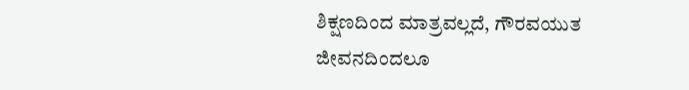ಶಿಕ್ಷಣದಿಂದ ಮಾತ್ರವಲ್ಲದೆ, ಗೌರವಯುತ ಜೀವನದಿಂದಲೂ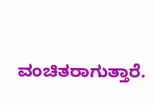ವಂಚಿತರಾಗುತ್ತಾರೆ.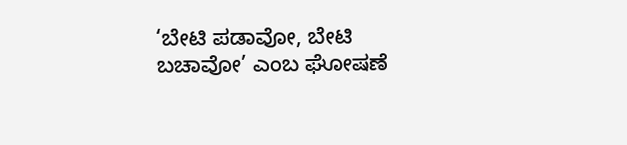‘ಬೇಟಿ ಪಡಾವೋ, ಬೇಟಿ ಬಚಾವೋ’ ಎಂಬ ಘೋಷಣೆ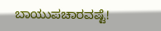ಬಾಯುಪಚಾರವಷ್ಟೆ!